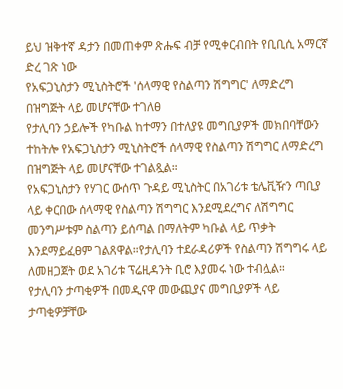ይህ ዝቅተኛ ዳታን በመጠቀም ጽሑፍ ብቻ የሚቀርብበት የቢቢሲ አማርኛ ድረ ገጽ ነው
የአፍጋኒስታን ሚኒስትሮች 'ሰላማዊ የስልጣን ሽግግር' ለማድረግ በዝግጅት ላይ መሆናቸው ተገለፀ
የታሊባን ኃይሎች የካቡል ከተማን በተለያዩ መግቢያዎች መክበባቸውን ተከትሎ የአፍጋኒስታን ሚኒስትሮች ሰላማዊ የስልጣን ሽግግር ለማድረግ በዝግጅት ላይ መሆናቸው ተገልጿል።
የአፍጋኒስታን የሃገር ውሰጥ ጉዳይ ሚኒስትር በአገሪቱ ቴሌቪዥን ጣቢያ ላይ ቀርበው ሰላማዊ የስልጣን ሽግግር እንደሚደረግና ለሽግግር መንግሥቱም ስልጣን ይሰጣል በማለትም ካቡል ላይ ጥቃት እንደማይፈፀም ገልጸዋል።የታሊባን ተደራዳሪዎች የስልጣን ሽግግሩ ላይ ለመዘጋጀት ወደ አገሪቱ ፕሬዚዳንት ቢሮ እያመሩ ነው ተብሏል።
የታሊባን ታጣቂዎች በመዲናዋ መውጪያና መግቢያዎች ላይ ታጣቂዎቻቸው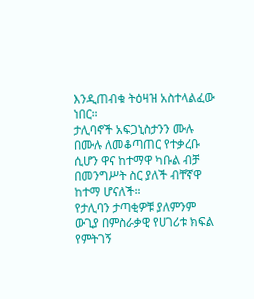እንዲጠብቁ ትዕዛዝ አስተላልፈው ነበር።
ታሊባኖች አፍጋኒስታንን ሙሉ በሙሉ ለመቆጣጠር የተቃረቡ ሲሆን ዋና ከተማዋ ካቡል ብቻ በመንግሥት ስር ያለች ብቸኛዋ ከተማ ሆናለች።
የታሊባን ታጣቂዎቹ ያለምንም ውጊያ በምስራቃዊ የሀገሪቱ ክፍል የምትገኝ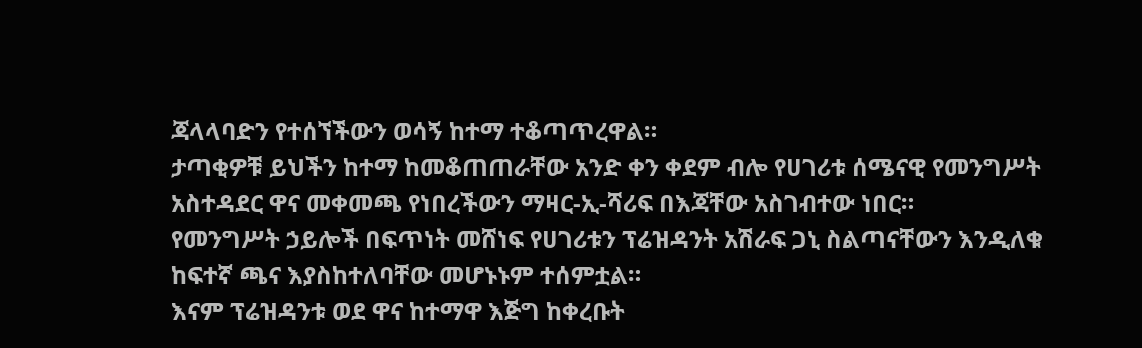ጃላላባድን የተሰኘችውን ወሳኝ ከተማ ተቆጣጥረዋል።
ታጣቂዎቹ ይህችን ከተማ ከመቆጠጠራቸው አንድ ቀን ቀደም ብሎ የሀገሪቱ ሰሜናዊ የመንግሥት አስተዳደር ዋና መቀመጫ የነበረችውን ማዛር-ኢ-ሻሪፍ በእጃቸው አስገብተው ነበር።
የመንግሥት ኃይሎች በፍጥነት መሸነፍ የሀገሪቱን ፕሬዝዳንት አሽራፍ ጋኒ ስልጣናቸውን እንዲለቁ ከፍተኛ ጫና እያስከተለባቸው መሆኑኑም ተሰምቷል።
እናም ፕሬዝዳንቱ ወደ ዋና ከተማዋ እጅግ ከቀረቡት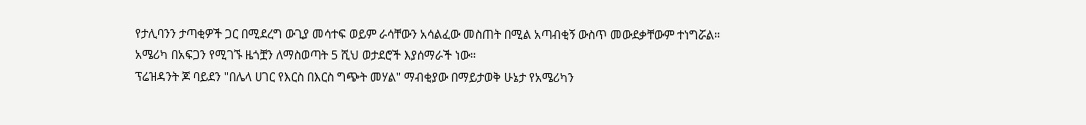የታሊባንን ታጣቂዎች ጋር በሚደረግ ውጊያ መሳተፍ ወይም ራሳቸውን አሳልፈው መስጠት በሚል አጣብቂኝ ውስጥ መውደቃቸውም ተነግሯል።
አሜሪካ በአፍጋን የሚገኙ ዜጎቿን ለማስወጣት 5 ሺህ ወታደሮች እያሰማራች ነው።
ፕሬዝዳንት ጆ ባይደን "በሌላ ሀገር የእርስ በእርስ ግጭት መሃል" ማብቂያው በማይታወቅ ሁኔታ የአሜሪካን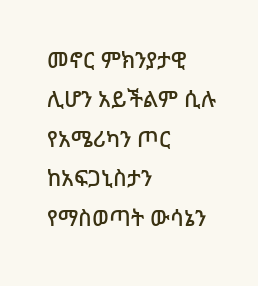መኖር ምክንያታዊ ሊሆን አይችልም ሲሉ የአሜሪካን ጦር ከአፍጋኒስታን የማስወጣት ውሳኔን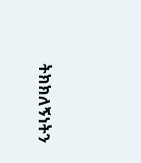ትክክለኝነትን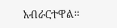አብራርተዋል።